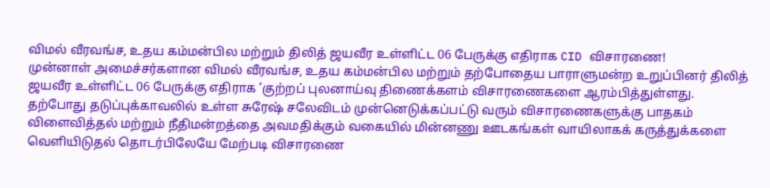விமல் வீரவங்ச, உதய கம்மன்பில மற்றும் திலித் ஜயவீர உள்ளிட்ட 06 பேருக்கு எதிராக CID விசாரணை!
முன்னாள் அமைச்சர்களான விமல் வீரவங்ச, உதய கம்மன்பில மற்றும் தற்போதைய பாராளுமன்ற உறுப்பினர் திலித் ஜயவீர உள்ளிட்ட 06 பேருக்கு எதிராக ’குற்றப் புலனாய்வு திணைக்களம் விசாரணைகளை ஆரம்பித்துள்ளது.
தற்போது தடுப்புக்காவலில் உள்ள சுரேஷ் சலேவிடம் முன்னெடுக்கப்பட்டு வரும் விசாரணைகளுக்கு பாதகம் விளைவித்தல் மற்றும் நீதிமன்றத்தை அவமதிக்கும் வகையில் மின்னணு ஊடகங்கள் வாயிலாகக் கருத்துக்களை வெளியிடுதல் தொடர்பிலேயே மேற்படி விசாரணை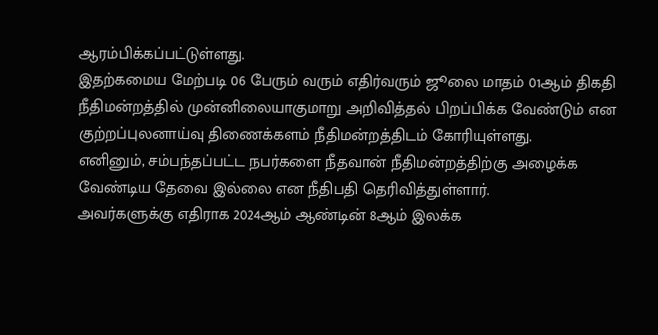ஆரம்பிக்கப்பட்டுள்ளது.
இதற்கமைய மேற்படி 06 பேரும் வரும் எதிர்வரும் ஜூலை மாதம் 01ஆம் திகதி நீதிமன்றத்தில் முன்னிலையாகுமாறு அறிவித்தல் பிறப்பிக்க வேண்டும் என குற்றப்புலனாய்வு திணைக்களம் நீதிமன்றத்திடம் கோரியுள்ளது.
எனினும், சம்பந்தப்பட்ட நபர்களை நீதவான் நீதிமன்றத்திற்கு அழைக்க வேண்டிய தேவை இல்லை என நீதிபதி தெரிவித்துள்ளார்.
அவர்களுக்கு எதிராக 2024ஆம் ஆண்டின் 8ஆம் இலக்க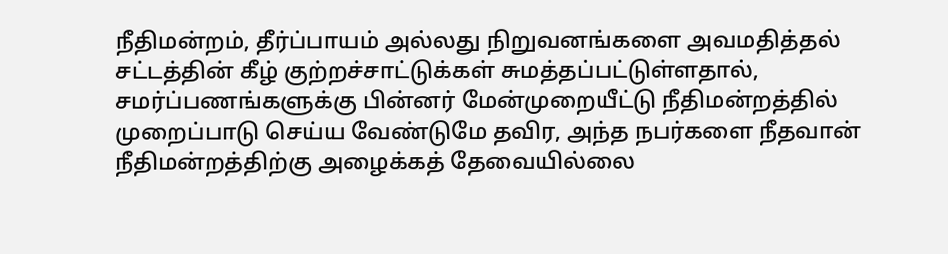நீதிமன்றம், தீர்ப்பாயம் அல்லது நிறுவனங்களை அவமதித்தல் சட்டத்தின் கீழ் குற்றச்சாட்டுக்கள் சுமத்தப்பட்டுள்ளதால், சமர்ப்பணங்களுக்கு பின்னர் மேன்முறையீட்டு நீதிமன்றத்தில் முறைப்பாடு செய்ய வேண்டுமே தவிர, அந்த நபர்களை நீதவான் நீதிமன்றத்திற்கு அழைக்கத் தேவையில்லை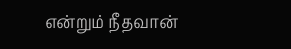என்றும் நீதவான்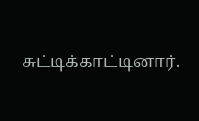சுட்டிக்காட்டினார்.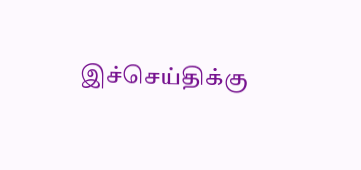இச்செய்திக்கு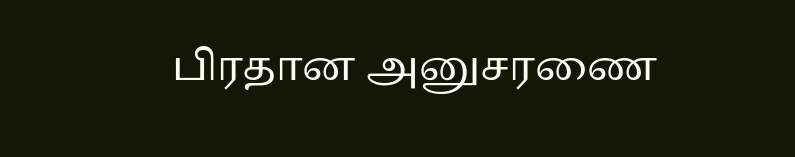பிரதான அனுசரணை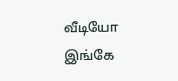வீடியோ இங்கே